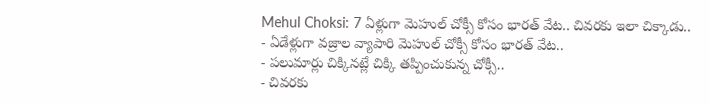Mehul Choksi: 7 ఏళ్లుగా మెహుల్ చోక్సీ కోసం భారత్ వేట.. చివరకు ఇలా చిక్కాడు..
- ఏడేళ్లుగా వజ్రాల వ్యాపారి మెహుల్ చోక్సీ కోసం భారత్ వేట..
- పలుమార్లు చిక్కినట్లే చిక్కి తప్పించుకున్న చోక్సీ..
- చివరకు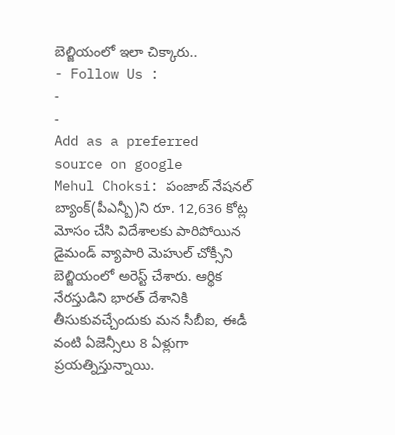బెల్జియంలో ఇలా చిక్కారు..
- Follow Us :
-
-
Add as a preferred
source on google
Mehul Choksi: పంజాబ్ నేషనల్ బ్యాంక్(పీఎన్బీ)ని రూ. 12,636 కోట్ల మోసం చేసి విదేశాలకు పారిపోయిన డైమండ్ వ్యాపారి మెహుల్ చోక్సీని బెల్జియంలో అరెస్ట్ చేశారు. ఆర్థిక నేరస్తుడిని భారత్ దేశానికి తీసుకువచ్చేందుకు మన సీబీఐ, ఈడీ వంటి ఏజెన్సీలు 8 ఏళ్లుగా ప్రయత్నిస్తున్నాయి.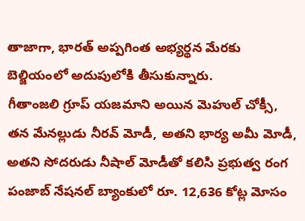తాజాగా, భారత్ అప్పగింత అభ్యర్థన మేరకు బెల్జియంలో అదుపులోకి తీసుకున్నారు.
గీతాంజలి గ్రూప్ యజమాని అయిన మెహుల్ చోక్సీ, తన మేనల్లుడు నీరవ్ మోడీ, అతని భార్య అమీ మోడీ, అతని సోదరుడు నీషాల్ మోడీతో కలిసి ప్రభుత్వ రంగ పంజాబ్ నేషనల్ బ్యాంకులో రూ. 12,636 కోట్ల మోసం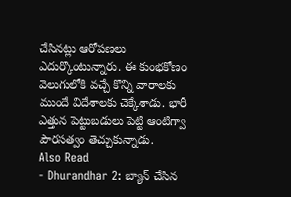చేసినట్లు ఆరోపణలు ఎదుర్కొంటున్నారు. ఈ కుంభకోణం వెలుగులోకి వచ్చే కొన్ని వారాలకు ముందే విదేశాలకు చెక్కేశాడు. భారీ ఎత్తున పెట్టుబడులు పెట్టి ఆంటిగ్వా పౌరసత్వం తెచ్చుకున్నాడు.
Also Read
- Dhurandhar 2: బ్యాన్ చేసిన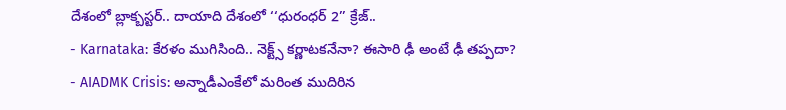దేశంలో బ్లాక్బస్టర్.. దాయాది దేశంలో ‘‘ధురంధర్ 2’’ క్రేజ్..
- Karnataka: కేరళం ముగిసింది.. నెక్ట్స్ కర్ణాటకనేనా? ఈసారి ఢీ అంటే ఢీ తప్పదా?
- AIADMK Crisis: అన్నాడీఎంకేలో మరింత ముదిరిన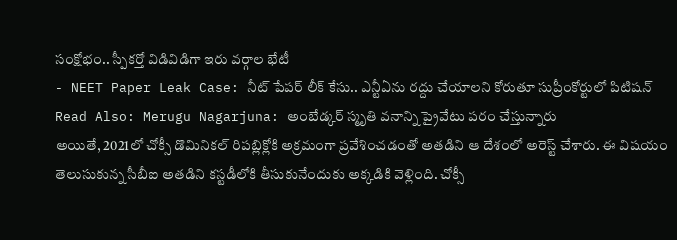సంక్షోభం.. స్పీకర్తో విడివిడిగా ఇరు వర్గాల భేటీ
- NEET Paper Leak Case: నీట్ పేపర్ లీక్ కేసు.. ఎన్టీఏను రద్దు చేయాలని కోరుతూ సుప్రీంకోర్టులో పిటిషన్
Read Also: Merugu Nagarjuna: అంబేడ్కర్ స్మృతి వనాన్ని ప్రైవేటు పరం చేస్తున్నారు
అయితే, 2021లో చోక్సీ డొమినికల్ రిపబ్లిక్లోకి అక్రమంగా ప్రవేశించడంతో అతడిని ఆ దేశంలో అరెస్ట్ చేశారు. ఈ విషయం తెలుసుకున్న సీబీఐ అతడిని కస్టడీలోకి తీసుకునేందుకు అక్కడికి వెళ్లింది. చోక్సీ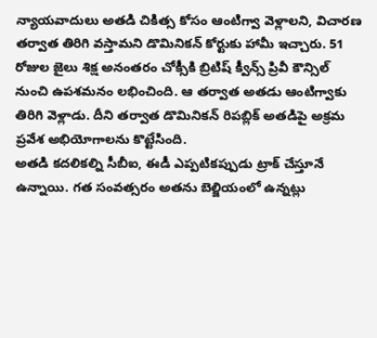న్యాయవాదులు అతడి చికిత్స కోసం ఆంటిగ్వా వెళ్లాలని, విచారణ తర్వాత తిరిగి వస్తామని డొమినికన్ కోర్టుకు హామీ ఇచ్చారు. 51 రోజుల జైలు శిక్ష అనంతరం చోక్సీకి బ్రిటిష్ క్వీన్స్ ప్రివీ కౌన్సిల్ నుంచి ఉపశమనం లభించింది. ఆ తర్వాత అతడు ఆంటిగ్వాకు తిరిగి వెళ్లాడు. దీని తర్వాత డొమినికన్ రిపబ్లిక్ అతడిపై అక్రమ ప్రవేశ అభియోగాలను కొట్టేసింది.
అతడి కదలికల్ని సీబీఐ, ఈడీ ఎప్పటికప్పుడు ట్రాక్ చేస్తూనే ఉన్నాయి. గత సంవత్సరం అతను బెల్జియంలో ఉన్నట్లు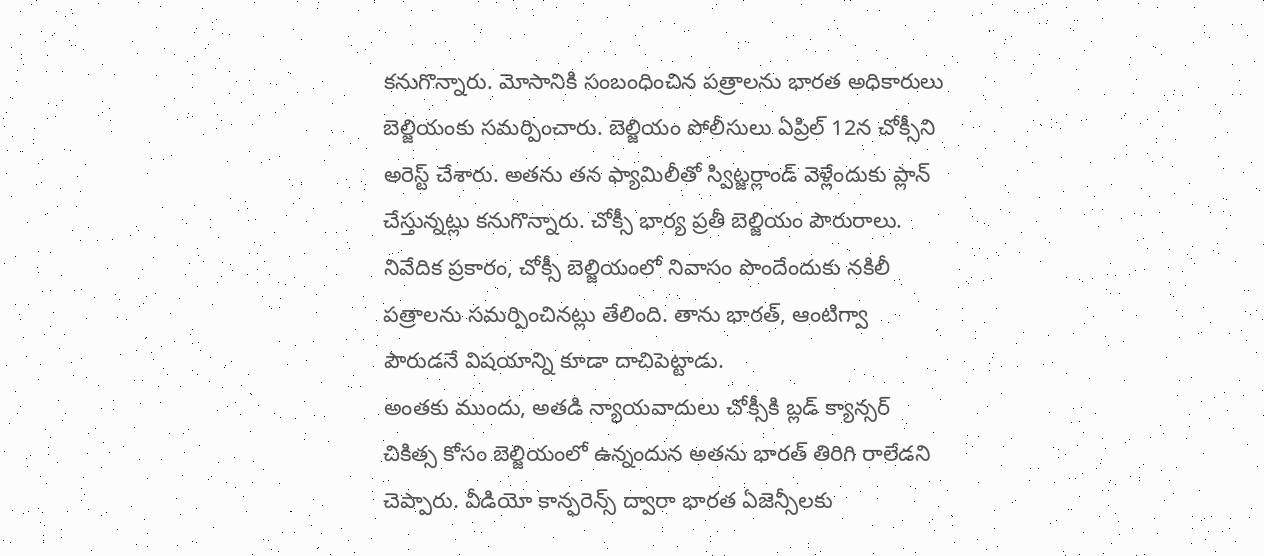కనుగొన్నారు. మోసానికి సంబంధించిన పత్రాలను భారత అధికారులు బెల్జియంకు సమర్పించారు. బెల్జియం పోలీసులు ఏప్రిల్ 12న చోక్సీని అరెస్ట్ చేశారు. అతను తన ఫ్యామిలీతో స్విట్జర్లాండ్ వెళ్లేందుకు ప్లాన్ చేస్తున్నట్లు కనుగొన్నారు. చోక్సీ భార్య ప్రతీ బెల్జియం పౌరురాలు. నివేదిక ప్రకారం, చోక్సీ బెల్జియంలో నివాసం పొందేందుకు నకిలీ పత్రాలను సమర్పించినట్లు తేలింది. తాను భారత్, ఆంటిగ్వా పౌరుడనే విషయాన్ని కూడా దాచిపెట్టాడు.
అంతకు ముందు, అతడి న్యాయవాదులు చోక్సీకి బ్లడ్ క్యాన్సర్ చికిత్స కోసం బెల్జియంలో ఉన్నందున అతను భారత్ తిరిగి రాలేడని చెప్పారు. వీడియో కాన్ఫరెన్స్ ద్వారా భారత ఏజెన్సీలకు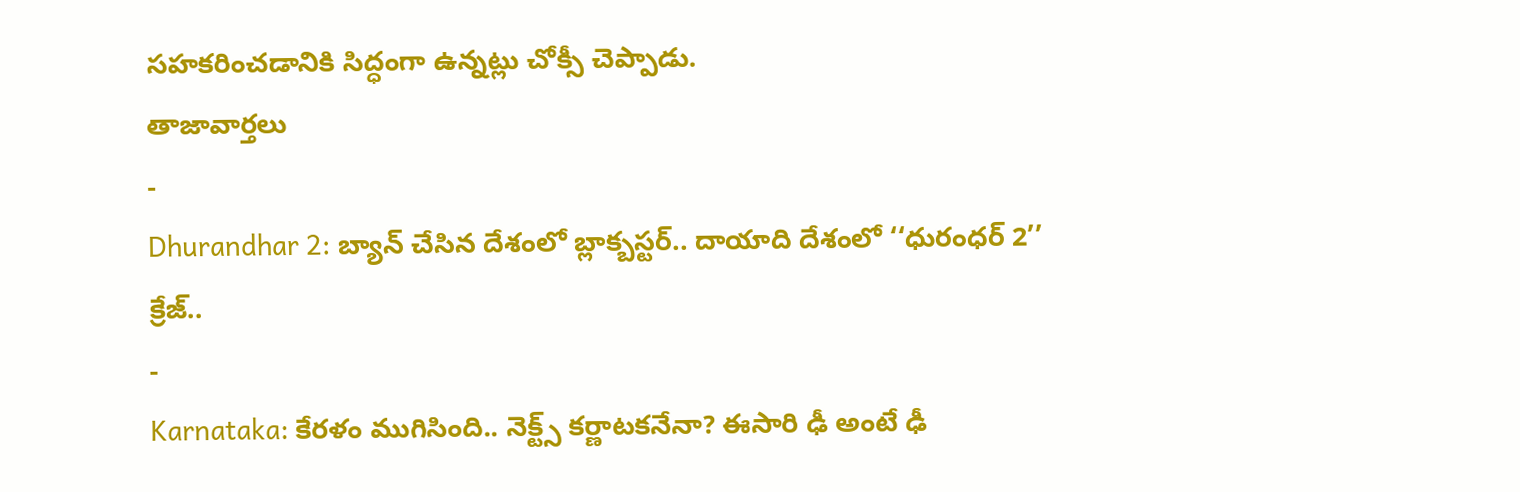సహకరించడానికి సిద్ధంగా ఉన్నట్లు చోక్సీ చెప్పాడు.
తాజావార్తలు
-
Dhurandhar 2: బ్యాన్ చేసిన దేశంలో బ్లాక్బస్టర్.. దాయాది దేశంలో ‘‘ధురంధర్ 2’’ క్రేజ్..
-
Karnataka: కేరళం ముగిసింది.. నెక్ట్స్ కర్ణాటకనేనా? ఈసారి ఢీ అంటే ఢీ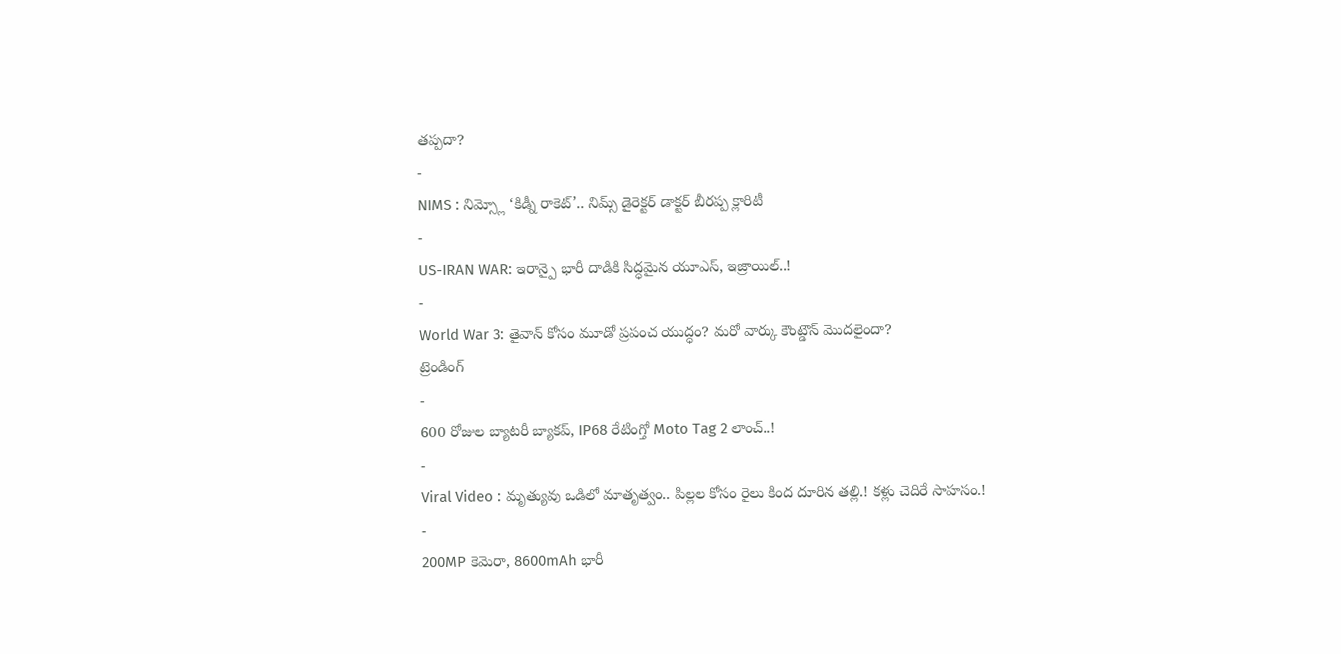తప్పదా?
-
NIMS : నిమ్స్లో ‘కిడ్నీ రాకెట్’.. నిమ్స్ డైరెక్టర్ డాక్టర్ బీరప్ప క్లారిటీ
-
US-IRAN WAR: ఇరాన్పై భారీ దాడికి సిద్ధమైన యూఎస్, ఇజ్రాయిల్..!
-
World War 3: తైవాన్ కోసం మూడో ప్రపంచ యుద్ధం? మరో వార్కు కౌంట్డౌన్ మొదలైందా?
ట్రెండింగ్
-
600 రోజుల బ్యాటరీ బ్యాకప్, IP68 రేటింగ్తో Moto Tag 2 లాంచ్..!
-
Viral Video : మృత్యువు ఒడిలో మాతృత్వం.. పిల్లల కోసం రైలు కింద దూరిన తల్లి.! కళ్లు చెదిరే సాహసం.!
-
200MP కెమెరా, 8600mAh భారీ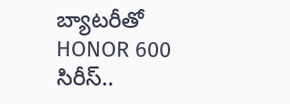బ్యాటరీతో HONOR 600 సిరీస్..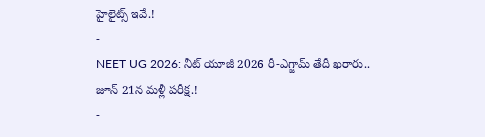హైలైట్స్ ఇవే.!
-
NEET UG 2026: నీట్ యూజీ 2026 రీ-ఎగ్జామ్ తేదీ ఖరారు.. జూన్ 21న మళ్లీ పరీక్ష.!
-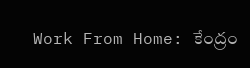Work From Home: కేంద్రం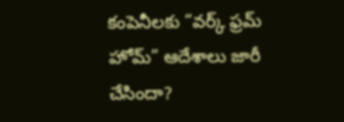కంపెనీలకు “వర్క్ ఫ్రమ్ హోమ్” ఆదేశాలు జారీ చేసిందా?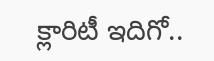క్లారిటీ ఇదిగో..